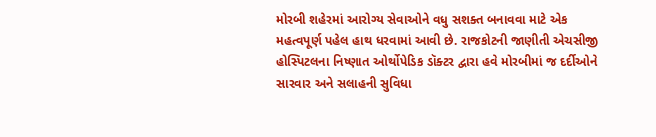મોરબી શહેરમાં આરોગ્ય સેવાઓને વધુ સશક્ત બનાવવા માટે એક મહત્વપૂર્ણ પહેલ હાથ ધરવામાં આવી છે. રાજકોટની જાણીતી એચસીજી હોસ્પિટલના નિષ્ણાત ઓર્થોપેડિક ડૉક્ટર દ્વારા હવે મોરબીમાં જ દર્દીઓને સારવાર અને સલાહની સુવિધા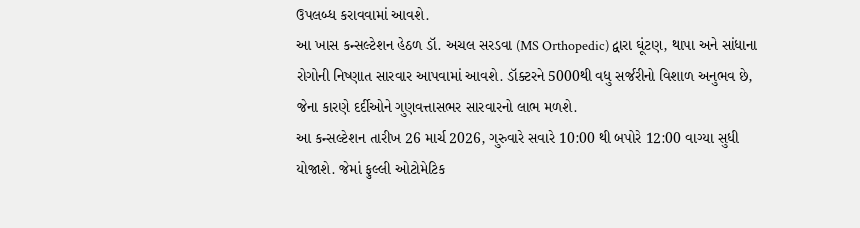ઉપલબ્ધ કરાવવામાં આવશે.
આ ખાસ કન્સલ્ટેશન હેઠળ ડૉ. અચલ સરડવા (MS Orthopedic) દ્વારા ઘૂંટણ, થાપા અને સાંધાના રોગોની નિષ્ણાત સારવાર આપવામાં આવશે. ડૉક્ટરને 5000થી વધુ સર્જરીનો વિશાળ અનુભવ છે, જેના કારણે દર્દીઓને ગુણવત્તાસભર સારવારનો લાભ મળશે.
આ કન્સલ્ટેશન તારીખ 26 માર્ચ 2026, ગુરુવારે સવારે 10:00 થી બપોરે 12:00 વાગ્યા સુધી યોજાશે. જેમાં ફુલ્લી ઓટોમેટિક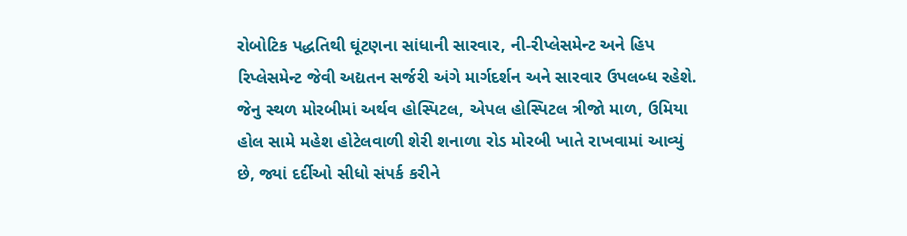રોબોટિક પદ્ધતિથી ઘૂંટણના સાંધાની સારવાર, ની-રીપ્લેસમેન્ટ અને હિપ રિપ્લેસમેન્ટ જેવી અદ્યતન સર્જરી અંગે માર્ગદર્શન અને સારવાર ઉપલબ્ધ રહેશે.
જેનુ સ્થળ મોરબીમાં અર્થવ હોસ્પિટલ, એપલ હોસ્પિટલ ત્રીજો માળ, ઉમિયા હોલ સામે મહેશ હોટેલવાળી શેરી શનાળા રોડ મોરબી ખાતે રાખવામાં આવ્યું છે, જ્યાં દર્દીઓ સીધો સંપર્ક કરીને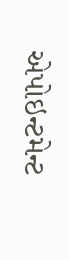એપોઇન્ટમેન્ટ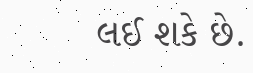લઈ શકે છે.